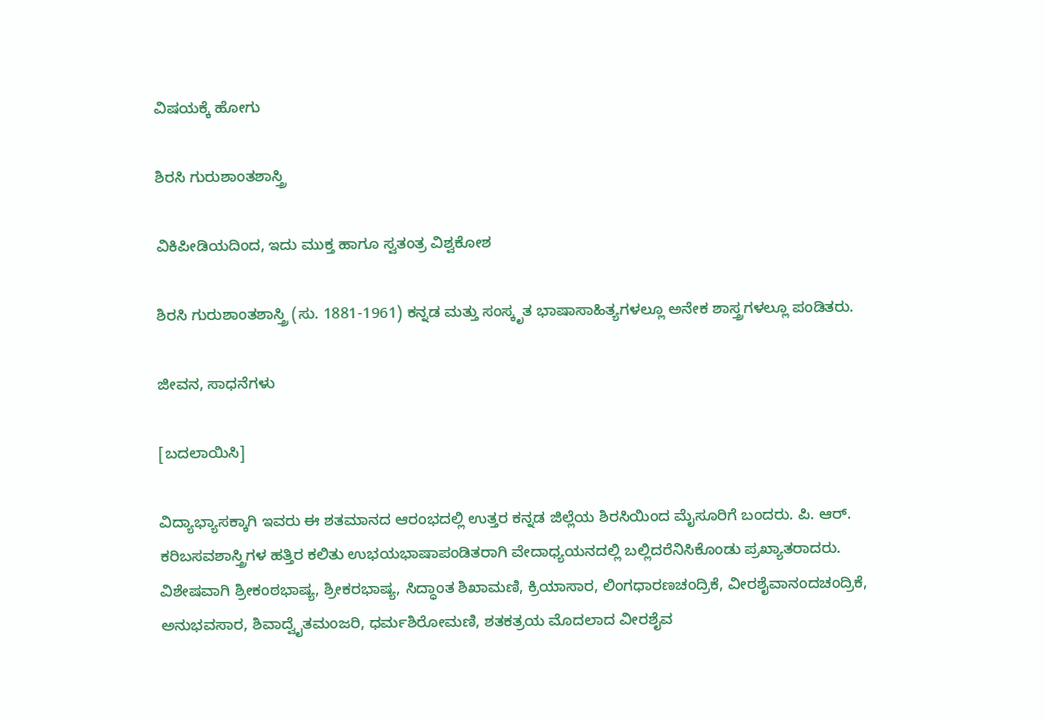ವಿಷಯಕ್ಕೆ ಹೋಗು

ಶಿರಸಿ ಗುರುಶಾಂತಶಾಸ್ತ್ರಿ

ವಿಕಿಪೀಡಿಯದಿಂದ, ಇದು ಮುಕ್ತ ಹಾಗೂ ಸ್ವತಂತ್ರ ವಿಶ್ವಕೋಶ

ಶಿರಸಿ ಗುರುಶಾಂತಶಾಸ್ತ್ರಿ (ಸು. 1881-1961) ಕನ್ನಡ ಮತ್ತು ಸಂಸ್ಕೃತ ಭಾಷಾಸಾಹಿತ್ಯಗಳಲ್ಲೂ ಅನೇಕ ಶಾಸ್ತ್ರಗಳಲ್ಲೂ ಪಂಡಿತರು.

ಜೀವನ, ಸಾಧನೆಗಳು

[ಬದಲಾಯಿಸಿ]

ವಿದ್ಯಾಭ್ಯಾಸಕ್ಕಾಗಿ ಇವರು ಈ ಶತಮಾನದ ಆರಂಭದಲ್ಲಿ ಉತ್ತರ ಕನ್ನಡ ಜಿಲ್ಲೆಯ ಶಿರಸಿಯಿಂದ ಮೈಸೂರಿಗೆ ಬಂದರು. ಪಿ. ಆರ್. ಕರಿಬಸವಶಾಸ್ತ್ರಿಗಳ ಹತ್ತಿರ ಕಲಿತು ಉಭಯಭಾಷಾಪಂಡಿತರಾಗಿ ವೇದಾಧ್ಯಯನದಲ್ಲಿ ಬಲ್ಲಿದರೆನಿಸಿಕೊಂಡು ಪ್ರಖ್ಯಾತರಾದರು. ವಿಶೇಷವಾಗಿ ಶ್ರೀಕಂಠಭಾಷ್ಯ, ಶ್ರೀಕರಭಾಷ್ಯ, ಸಿದ್ಧಾಂತ ಶಿಖಾಮಣಿ, ಕ್ರಿಯಾಸಾರ, ಲಿಂಗಧಾರಣಚಂದ್ರಿಕೆ, ವೀರಶೈವಾನಂದಚಂದ್ರಿಕೆ, ಅನುಭವಸಾರ, ಶಿವಾದ್ವೈತಮಂಜರಿ, ಧರ್ಮಶಿರೋಮಣಿ, ಶತಕತ್ರಯ ಮೊದಲಾದ ವೀರಶೈವ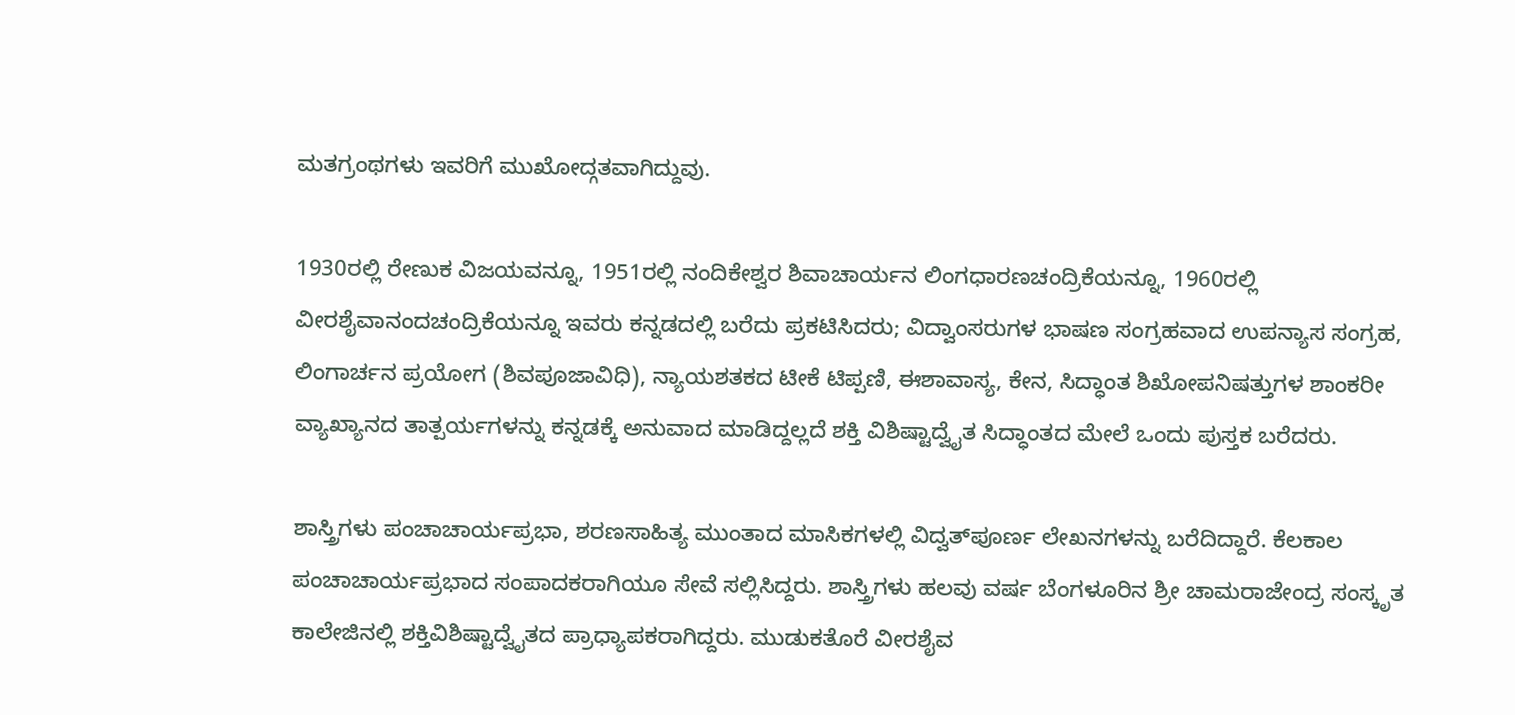ಮತಗ್ರಂಥಗಳು ಇವರಿಗೆ ಮುಖೋದ್ಗತವಾಗಿದ್ದುವು.

1930ರಲ್ಲಿ ರೇಣುಕ ವಿಜಯವನ್ನೂ, 1951ರಲ್ಲಿ ನಂದಿಕೇಶ್ವರ ಶಿವಾಚಾರ್ಯನ ಲಿಂಗಧಾರಣಚಂದ್ರಿಕೆಯನ್ನೂ, 1960ರಲ್ಲಿ ವೀರಶೈವಾನಂದಚಂದ್ರಿಕೆಯನ್ನೂ ಇವರು ಕನ್ನಡದಲ್ಲಿ ಬರೆದು ಪ್ರಕಟಿಸಿದರು; ವಿದ್ವಾಂಸರುಗಳ ಭಾಷಣ ಸಂಗ್ರಹವಾದ ಉಪನ್ಯಾಸ ಸಂಗ್ರಹ, ಲಿಂಗಾರ್ಚನ ಪ್ರಯೋಗ (ಶಿವಪೂಜಾವಿಧಿ), ನ್ಯಾಯಶತಕದ ಟೀಕೆ ಟಿಪ್ಪಣಿ, ಈಶಾವಾಸ್ಯ, ಕೇನ, ಸಿದ್ಧಾಂತ ಶಿಖೋಪನಿಷತ್ತುಗಳ ಶಾಂಕರೀ ವ್ಯಾಖ್ಯಾನದ ತಾತ್ಪರ್ಯಗಳನ್ನು ಕನ್ನಡಕ್ಕೆ ಅನುವಾದ ಮಾಡಿದ್ದಲ್ಲದೆ ಶಕ್ತಿ ವಿಶಿಷ್ಟಾದ್ವೈತ ಸಿದ್ಧಾಂತದ ಮೇಲೆ ಒಂದು ಪುಸ್ತಕ ಬರೆದರು.

ಶಾಸ್ತ್ರಿಗಳು ಪಂಚಾಚಾರ್ಯಪ್ರಭಾ, ಶರಣಸಾಹಿತ್ಯ ಮುಂತಾದ ಮಾಸಿಕಗಳಲ್ಲಿ ವಿದ್ವತ್‌ಪೂರ್ಣ ಲೇಖನಗಳನ್ನು ಬರೆದಿದ್ದಾರೆ. ಕೆಲಕಾಲ ಪಂಚಾಚಾರ್ಯಪ್ರಭಾದ ಸಂಪಾದಕರಾಗಿಯೂ ಸೇವೆ ಸಲ್ಲಿಸಿದ್ದರು. ಶಾಸ್ತ್ರಿಗಳು ಹಲವು ವರ್ಷ ಬೆಂಗಳೂರಿನ ಶ್ರೀ ಚಾಮರಾಜೇಂದ್ರ ಸಂಸ್ಕೃತ ಕಾಲೇಜಿನಲ್ಲಿ ಶಕ್ತಿವಿಶಿಷ್ಟಾದ್ವೈತದ ಪ್ರಾಧ್ಯಾಪಕರಾಗಿದ್ದರು. ಮುಡುಕತೊರೆ ವೀರಶೈವ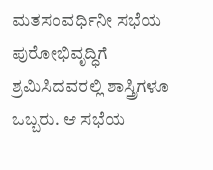ಮತಸಂವರ್ಧಿನೀ ಸಭೆಯ ಪುರೋಭಿವೃದ್ಧಿಗೆ ಶ್ರಮಿಸಿದವರಲ್ಲಿ ಶಾಸ್ತ್ರಿಗಳೂ ಒಬ್ಬರು. ಆ ಸಭೆಯ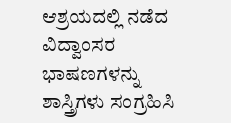ಆಶ್ರಯದಲ್ಲಿ ನಡೆದ ವಿದ್ವಾಂಸರ ಭಾಷಣಗಳನ್ನು ಶಾಸ್ತ್ರಿಗಳು ಸಂಗ್ರಹಿಸಿ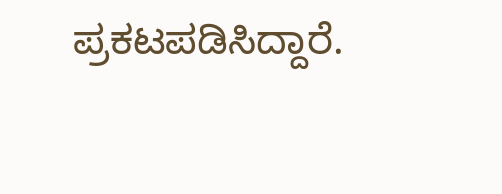ಪ್ರಕಟಪಡಿಸಿದ್ದಾರೆ.